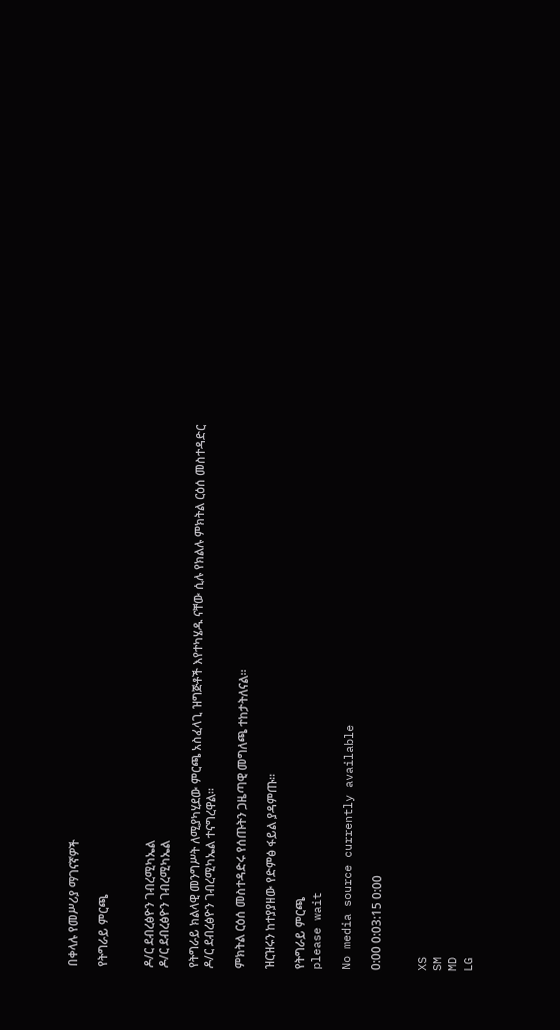በቀላሉ የመሥሪያ ማገናኛዎች

የትግራይ ምርጫ


ዶ/ር ደብረፅዮን ገብረሚካኤል
ዶ/ር ደብረፅዮን ገብረሚካኤል

የትግራይ ክልላዊ መንግሥት ለሚያካሂደው ምርጫ አስፈላጊ ዝግጅቶች እየተካሄዱ ናቸው ሲሉ የክልሉ ምክትል ርዕሰ መስተዳድር ዶ/ር ደብረፅዮን ገብረሚካኤል ተናግረዋል።

ምክትል ርዕሰ መስተዳድሩ የሰጡትን ጋዜጣዊ መግለጫ ተከታትለናል።

ዝርዝሩን ከተያያዘው የድምፅ ፋይል ያዳምጡ።

የትግራይ ምርጫ
please wait

No media source currently available

0:00 0:03:15 0:00


XS
SM
MD
LG